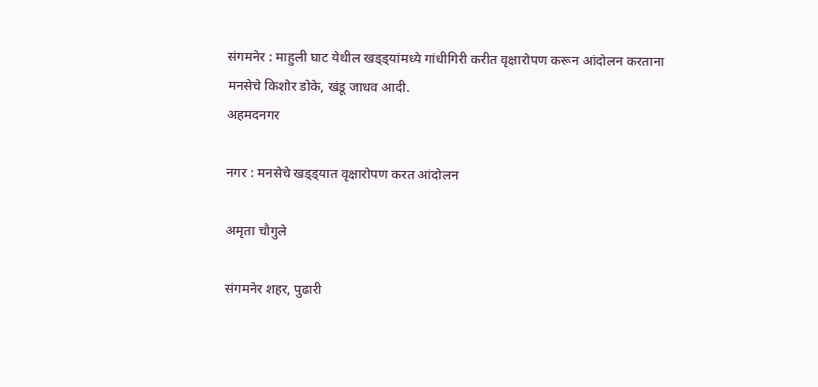संगमनेर : माहुली घाट येथील खड्ड्यांमध्ये गांधीगिरी करीत वृक्षारोपण करून आंदोलन करताना मनसेचे किशोर डोके, खंडू जाधव आदी.
अहमदनगर

नगर : मनसेचे खड्ड्यात वृक्षारोपण करत आंदोलन

अमृता चौगुले

संगमनेर शहर, पुढारी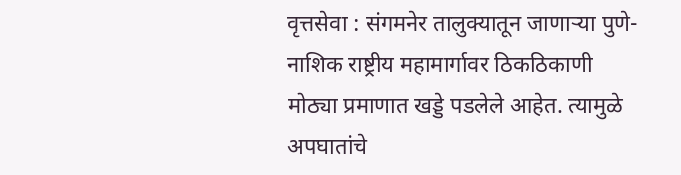वृत्तसेवा : संगमनेर तालुक्यातून जाणार्‍या पुणे-नाशिक राष्ट्रीय महामार्गावर ठिकठिकाणी मोठ्या प्रमाणात खड्डे पडलेले आहेत. त्यामुळे अपघातांचे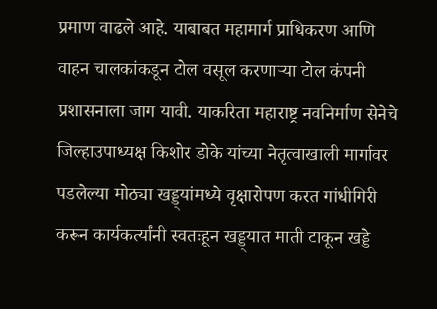प्रमाण वाढले आहे. याबाबत महामार्ग प्राधिकरण आणि वाहन चालकांकडून टोल वसूल करणार्‍या टोल कंपनी प्रशासनाला जाग यावी. याकरिता महाराष्ट्र नवनिर्माण सेनेचे जिल्हाउपाध्यक्ष किशोर डोके यांच्या नेतृत्वाखाली मार्गावर पडलेल्या मोठ्या खड्ड्यांमध्ये वृक्षारोपण करत गांधीगिरी करून कार्यकर्त्यांनी स्वतःहून खड्ड्यात माती टाकून खड्डे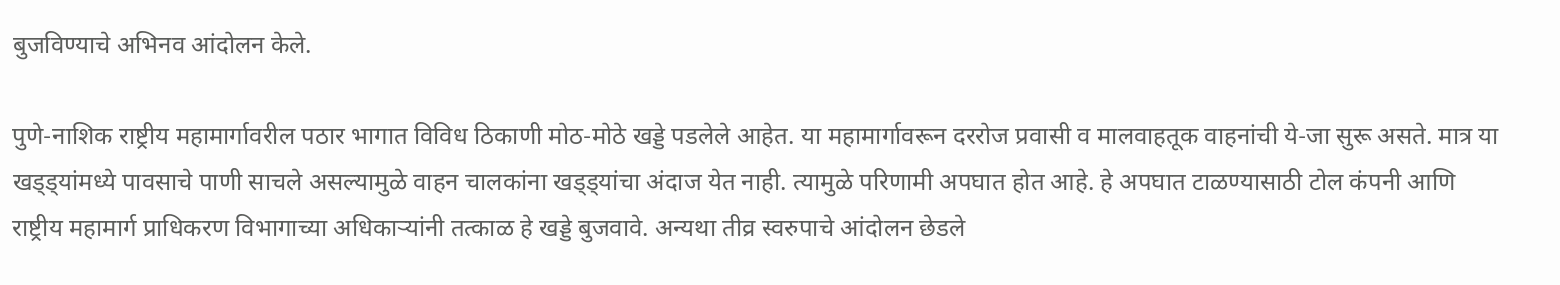बुजविण्याचे अभिनव आंदोलन केले.

पुणे-नाशिक राष्ट्रीय महामार्गावरील पठार भागात विविध ठिकाणी मोठ-मोठे खड्डे पडलेले आहेत. या महामार्गावरून दररोज प्रवासी व मालवाहतूक वाहनांची ये-जा सुरू असते. मात्र या खड्ड्यांमध्ये पावसाचे पाणी साचले असल्यामुळे वाहन चालकांना खड्ड्यांचा अंदाज येत नाही. त्यामुळे परिणामी अपघात होत आहे. हे अपघात टाळण्यासाठी टोल कंपनी आणि राष्ट्रीय महामार्ग प्राधिकरण विभागाच्या अधिकार्‍यांनी तत्काळ हे खड्डे बुजवावे. अन्यथा तीव्र स्वरुपाचे आंदोलन छेडले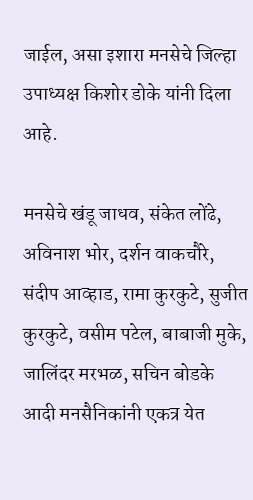जाईल, असा इशारा मनसेचे जिल्हा उपाध्यक्ष किशोर डोके यांनी दिला आहे.

मनसेचे खंडू जाधव, संकेत लोंढे, अविनाश भोर, दर्शन वाकचौरे, संदीप आव्हाड, रामा कुरकुटे, सुजीत कुरकुटे, वसीम पटेल, बाबाजी मुके, जालिंदर मरभळ, सचिन बोडके आदी मनसैनिकांनी एकत्र येत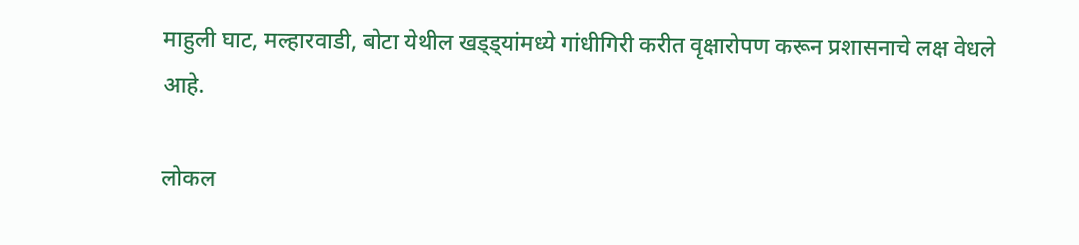माहुली घाट, मल्हारवाडी, बोटा येथील खड्ड्यांमध्ये गांधीगिरी करीत वृक्षारोपण करून प्रशासनाचे लक्ष वेधले आहे.

लोकल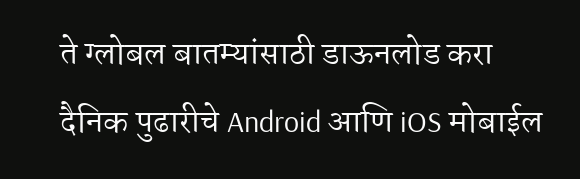ते ग्लोबल बातम्यांसाठी डाऊनलोड करा दैनिक पुढारीचे Android आणि iOS मोबाईल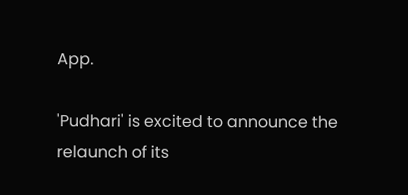App.

'Pudhari' is excited to announce the relaunch of its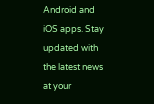Android and iOS apps. Stay updated with the latest news at your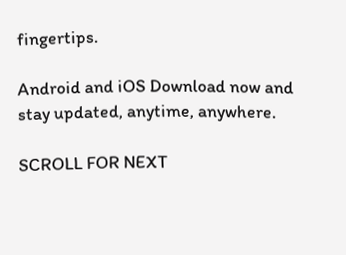fingertips.

Android and iOS Download now and stay updated, anytime, anywhere.

SCROLL FOR NEXT